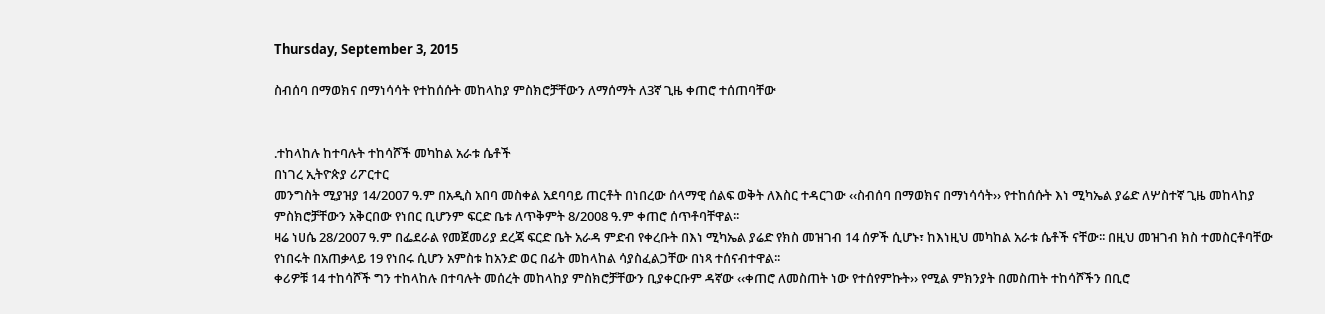Thursday, September 3, 2015

ስብሰባ በማወክና በማነሳሳት የተከሰሱት መከላከያ ምስክሮቻቸውን ለማሰማት ለ3ኛ ጊዜ ቀጠሮ ተሰጠባቸው


᎐ተከላከሉ ከተባሉት ተከሳሾች መካከል አራቱ ሴቶች
በነገረ ኢትዮጵያ ሪፖርተር
መንግስት ሚያዝያ 14/2007 ዓ.ም በአዲስ አበባ መስቀል አደባባይ ጠርቶት በነበረው ሰላማዊ ሰልፍ ወቅት ለእስር ተዳርገው ‹‹ስብሰባ በማወክና በማነሳሳት›› የተከሰሱት እነ ሚካኤል ያሬድ ለሦስተኛ ጊዜ መከላከያ ምስክሮቻቸውን አቅርበው የነበር ቢሆንም ፍርድ ቤቱ ለጥቅምት 8/2008 ዓ.ም ቀጠሮ ሰጥቶባቸዋል፡፡
ዛሬ ነሀሴ 28/2007 ዓ.ም በፌደራል የመጀመሪያ ደረጃ ፍርድ ቤት አራዳ ምድብ የቀረቡት በእነ ሚካኤል ያሬድ የክስ መዝገብ 14 ሰዎች ሲሆኑ፣ ከእነዚህ መካከል አራቱ ሴቶች ናቸው፡፡ በዚህ መዝገብ ክስ ተመስርቶባቸው የነበሩት በአጠቃላይ 19 የነበሩ ሲሆን አምስቱ ከአንድ ወር በፊት መከላከል ሳያስፈልጋቸው በነጻ ተሰናብተዋል፡፡
ቀሪዎቹ 14 ተከሳሾች ግን ተከላከሉ በተባሉት መሰረት መከላከያ ምስክሮቻቸውን ቢያቀርቡም ዳኛው ‹‹ቀጠሮ ለመስጠት ነው የተሰየምኩት›› የሚል ምክንያት በመስጠት ተከሳሾችን በቢሮ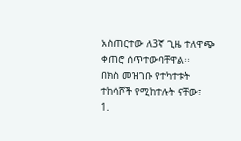አስጠርተው ለ3ኛ ጊዜ ተለዋጭ ቀጠሮ ሰጥተውባቸዋል፡፡
በክስ መዝገቡ የተካተቱት ተከሳሾች የሚከተሉት ናቸው፣
1.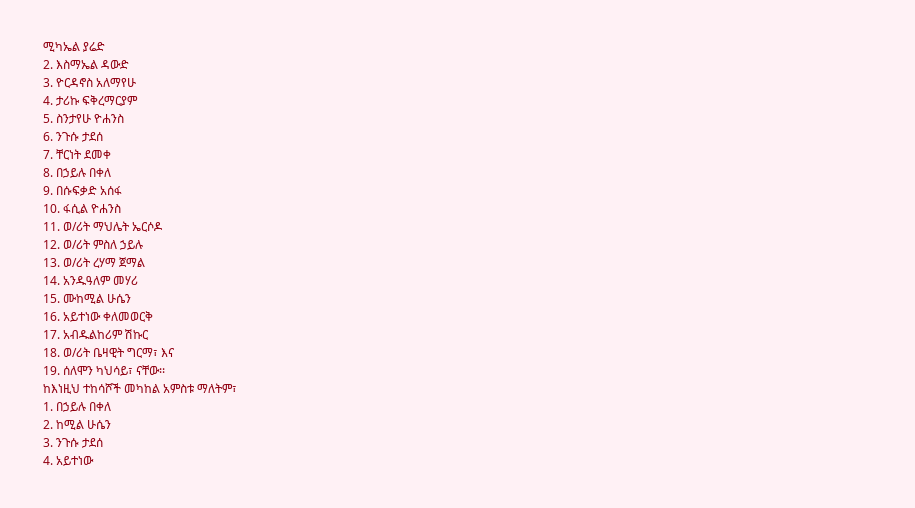ሚካኤል ያሬድ
2. እስማኤል ዳውድ
3. ዮርዳኖስ አለማየሁ
4. ታሪኩ ፍቅረማርያም
5. ስንታየሁ ዮሐንስ
6. ንጉሱ ታደሰ
7. ቸርነት ደመቀ
8. በኃይሉ በቀለ
9. በሱፍቃድ አሰፋ
10. ፋሲል ዮሐንስ
11. ወ/ሪት ማህሌት ኤርሶዶ
12. ወ/ሪት ምስለ ኃይሉ
13. ወ/ሪት ረሃማ ጀማል
14. አንዱዓለም መሃሪ
15. ሙከሚል ሁሴን
16. አይተነው ቀለመወርቅ
17. አብዱልከሪም ሽኩር
18. ወ/ሪት ቤዛዊት ግርማ፣ እና
19. ሰለሞን ካህሳይ፣ ናቸው፡፡
ከእነዚህ ተከሳሾች መካከል አምስቱ ማለትም፣
1. በኃይሉ በቀለ
2. ከሚል ሁሴን
3. ንጉሱ ታደሰ
4. አይተነው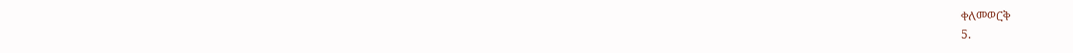ቀለመወርቅ
5.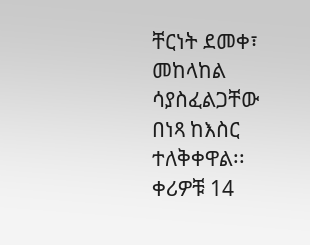ቸርነት ደመቀ፣ መከላከል ሳያስፈልጋቸው በነጻ ከእስር ተለቅቀዋል፡፡
ቀሪዎቹ 14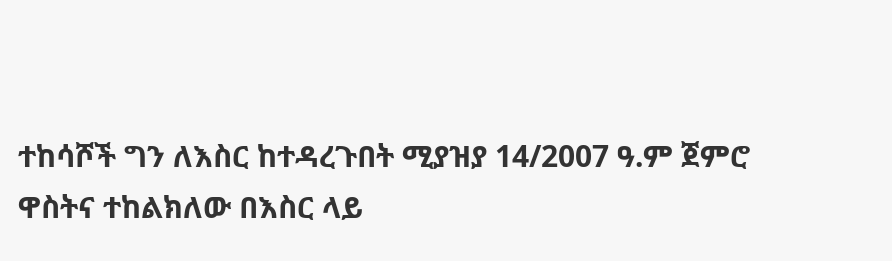ተከሳሾች ግን ለእስር ከተዳረጉበት ሚያዝያ 14/2007 ዓ.ም ጀምሮ ዋስትና ተከልክለው በእስር ላይ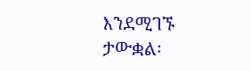እንደሚገኙ ታውቋል፡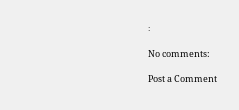፡

No comments:

Post a Comment